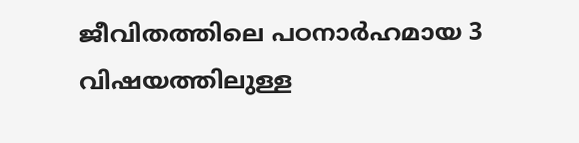ജീവിതത്തിലെ പഠനാർഹമായ 3 വിഷയത്തിലുള്ള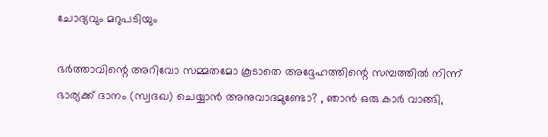ചോദ്യവും മറുപടിയും

ഭർത്താവിന്റെ അറിവോ സമ്മതമോ കൂടാതെ അദ്ദേഹത്തിന്റെ സമ്പത്തിൽ നിന്ന് ഭാര്യക്ക് ദാനം (സ്വദഖ) ചെയ്യാൻ അനുവാദമുണ്ടോ? , ഞാൻ ഒരു കാർ വാങ്ങി,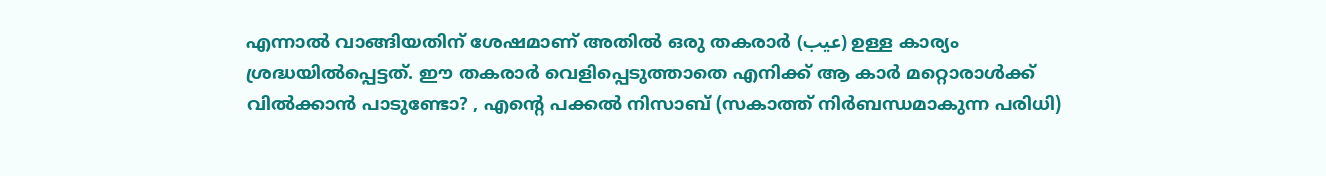എന്നാൽ വാങ്ങിയതിന് ശേഷമാണ് അതിൽ ഒരു തകരാർ (عيب) ഉള്ള കാര്യം ശ്രദ്ധയിൽപ്പെട്ടത്. ഈ തകരാർ വെളിപ്പെടുത്താതെ എനിക്ക് ആ കാർ മറ്റൊരാൾക്ക് വിൽക്കാൻ പാടുണ്ടോ? , എന്റെ പക്കൽ നിസാബ് (സകാത്ത് നിർബന്ധമാകുന്ന പരിധി)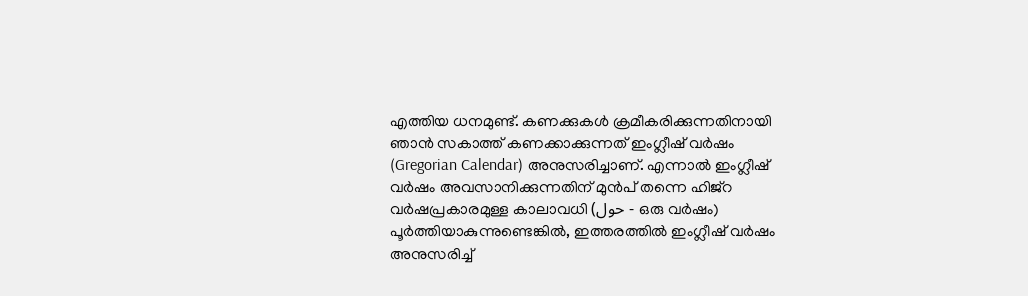എത്തിയ ധനമുണ്ട്. കണക്കുകൾ ക്രമീകരിക്കുന്നതിനായി ഞാൻ സകാത്ത് കണക്കാക്കുന്നത് ഇംഗ്ലീഷ് വർഷം (Gregorian Calendar) അനുസരിച്ചാണ്. എന്നാൽ ഇംഗ്ലീഷ് വർഷം അവസാനിക്കുന്നതിന് മുൻപ് തന്നെ ഹിജ്റ വർഷപ്രകാരമുള്ള കാലാവധി (حول - ഒരു വർഷം) പൂർത്തിയാകുന്നുണ്ടെങ്കിൽ, ഇത്തരത്തിൽ ഇംഗ്ലീഷ് വർഷം അനുസരിച്ച്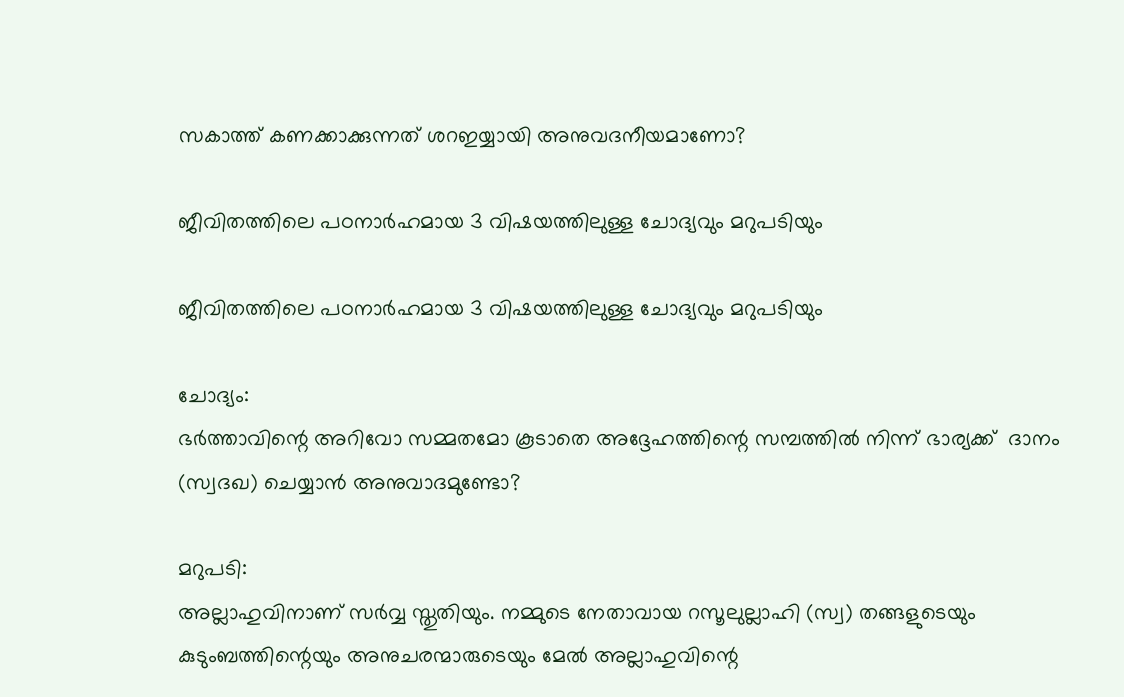സകാത്ത് കണക്കാക്കുന്നത് ശറഇയ്യായി അനുവദനീയമാണോ?

ജീവിതത്തിലെ പഠനാർഹമായ 3 വിഷയത്തിലുള്ള ചോദ്യവും മറുപടിയും

ജീവിതത്തിലെ പഠനാർഹമായ 3 വിഷയത്തിലുള്ള ചോദ്യവും മറുപടിയും

ചോദ്യം:
ഭർത്താവിന്റെ അറിവോ സമ്മതമോ കൂടാതെ അദ്ദേഹത്തിന്റെ സമ്പത്തിൽ നിന്ന് ഭാര്യക്ക്  ദാനം (സ്വദഖ) ചെയ്യാൻ അനുവാദമുണ്ടോ?

മറുപടി:
അല്ലാഹുവിനാണ് സർവ്വ സ്തുതിയും. നമ്മുടെ നേതാവായ റസൂലുല്ലാഹി (സ്വ) തങ്ങളുടെയും കുടുംബത്തിന്റെയും അനുചരന്മാരുടെയും മേൽ അല്ലാഹുവിന്റെ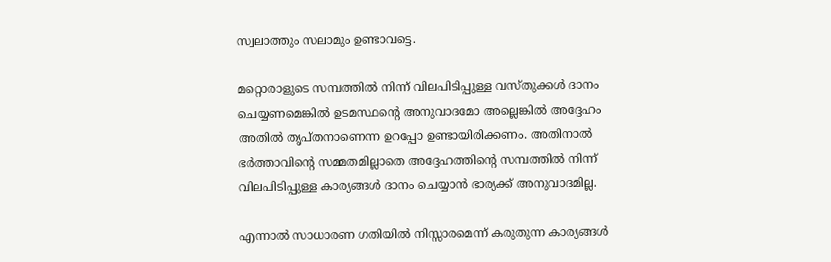സ്വലാത്തും സലാമും ഉണ്ടാവട്ടെ.

മറ്റൊരാളുടെ സമ്പത്തിൽ നിന്ന് വിലപിടിപ്പുള്ള വസ്തുക്കൾ ദാനം ചെയ്യണമെങ്കിൽ ഉടമസ്ഥന്റെ അനുവാദമോ അല്ലെങ്കിൽ അദ്ദേഹം അതിൽ തൃപ്തനാണെന്ന ഉറപ്പോ ഉണ്ടായിരിക്കണം. അതിനാൽ ഭർത്താവിന്റെ സമ്മതമില്ലാതെ അദ്ദേഹത്തിന്റെ സമ്പത്തിൽ നിന്ന് വിലപിടിപ്പുള്ള കാര്യങ്ങൾ ദാനം ചെയ്യാൻ ഭാര്യക്ക് അനുവാദമില്ല.

എന്നാൽ സാധാരണ ഗതിയിൽ നിസ്സാരമെന്ന് കരുതുന്ന കാര്യങ്ങൾ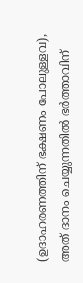(ഉദാഹരണത്തിന് ഭക്ഷണം പോലുള്ളവ), അത് ദാനം ചെയ്യുന്നതിൽ ഭർത്താവിന്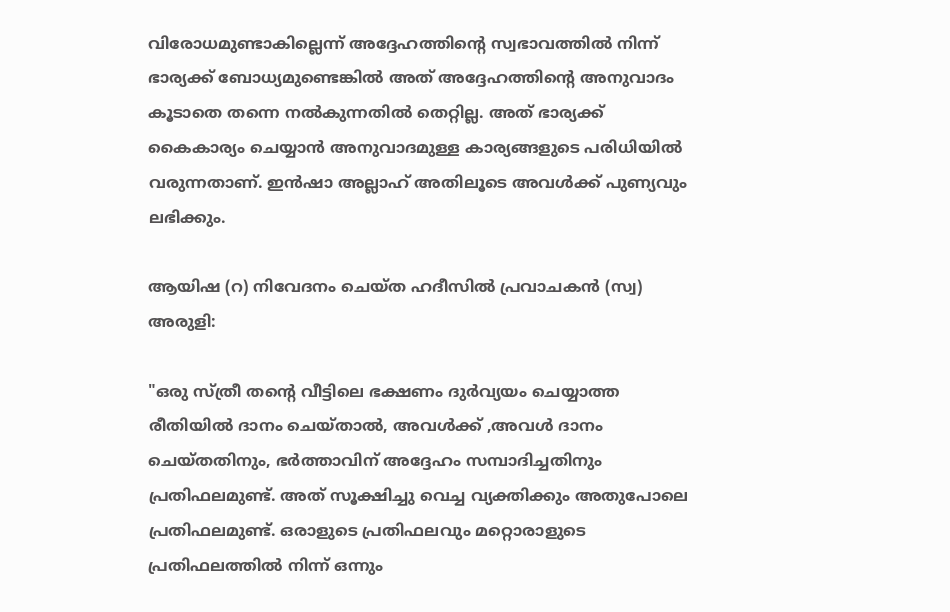വിരോധമുണ്ടാകില്ലെന്ന് അദ്ദേഹത്തിന്റെ സ്വഭാവത്തിൽ നിന്ന് ഭാര്യക്ക് ബോധ്യമുണ്ടെങ്കിൽ അത് അദ്ദേഹത്തിന്റെ അനുവാദം കൂടാതെ തന്നെ നൽകുന്നതിൽ തെറ്റില്ല. അത് ഭാര്യക്ക് കൈകാര്യം ചെയ്യാൻ അനുവാദമുള്ള കാര്യങ്ങളുടെ പരിധിയിൽ വരുന്നതാണ്. ഇൻഷാ അല്ലാഹ് അതിലൂടെ അവൾക്ക് പുണ്യവും ലഭിക്കും.

ആയിഷ (റ) നിവേദനം ചെയ്ത ഹദീസിൽ പ്രവാചകൻ (സ്വ) അരുളി:

"ഒരു സ്ത്രീ തന്റെ വീട്ടിലെ ഭക്ഷണം ദുർവ്യയം ചെയ്യാത്ത രീതിയിൽ ദാനം ചെയ്താൽ, അവൾക്ക് ,അവൾ ദാനം ചെയ്തതിനും, ഭർത്താവിന് അദ്ദേഹം സമ്പാദിച്ചതിനും പ്രതിഫലമുണ്ട്. അത് സൂക്ഷിച്ചു വെച്ച വ്യക്തിക്കും അതുപോലെ പ്രതിഫലമുണ്ട്. ഒരാളുടെ പ്രതിഫലവും മറ്റൊരാളുടെ പ്രതിഫലത്തിൽ നിന്ന് ഒന്നും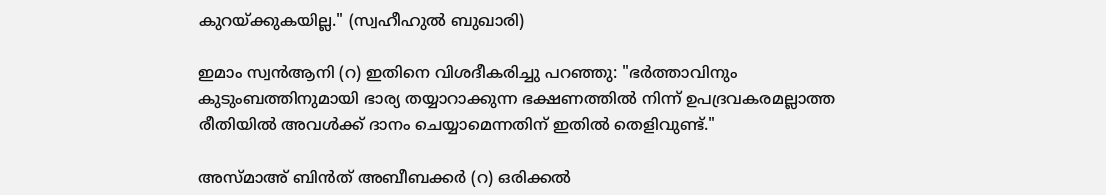കുറയ്ക്കുകയില്ല." (സ്വഹീഹുൽ ബുഖാരി)

ഇമാം സ്വൻആനി (റ) ഇതിനെ വിശദീകരിച്ചു പറഞ്ഞു: "ഭർത്താവിനും കുടുംബത്തിനുമായി ഭാര്യ തയ്യാറാക്കുന്ന ഭക്ഷണത്തിൽ നിന്ന് ഉപദ്രവകരമല്ലാത്ത രീതിയിൽ അവൾക്ക് ദാനം ചെയ്യാമെന്നതിന് ഇതിൽ തെളിവുണ്ട്."

അസ്മാഅ് ബിൻത് അബീബക്കർ (റ) ഒരിക്കൽ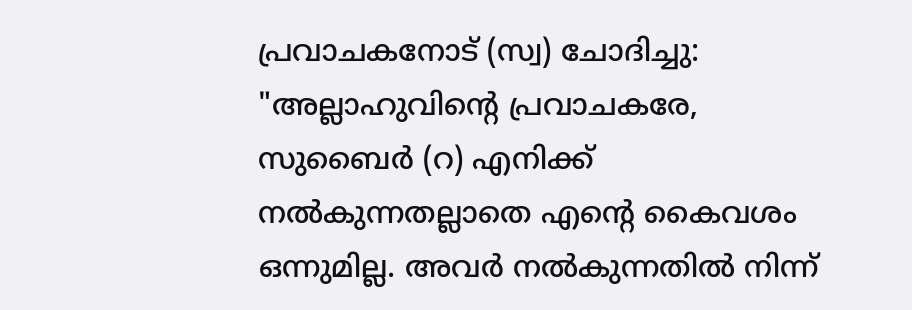പ്രവാചകനോട് (സ്വ) ചോദിച്ചു: "അല്ലാഹുവിന്റെ പ്രവാചകരേ, സുബൈർ (റ) എനിക്ക് നൽകുന്നതല്ലാതെ എന്റെ കൈവശം ഒന്നുമില്ല. അവർ നൽകുന്നതിൽ നിന്ന്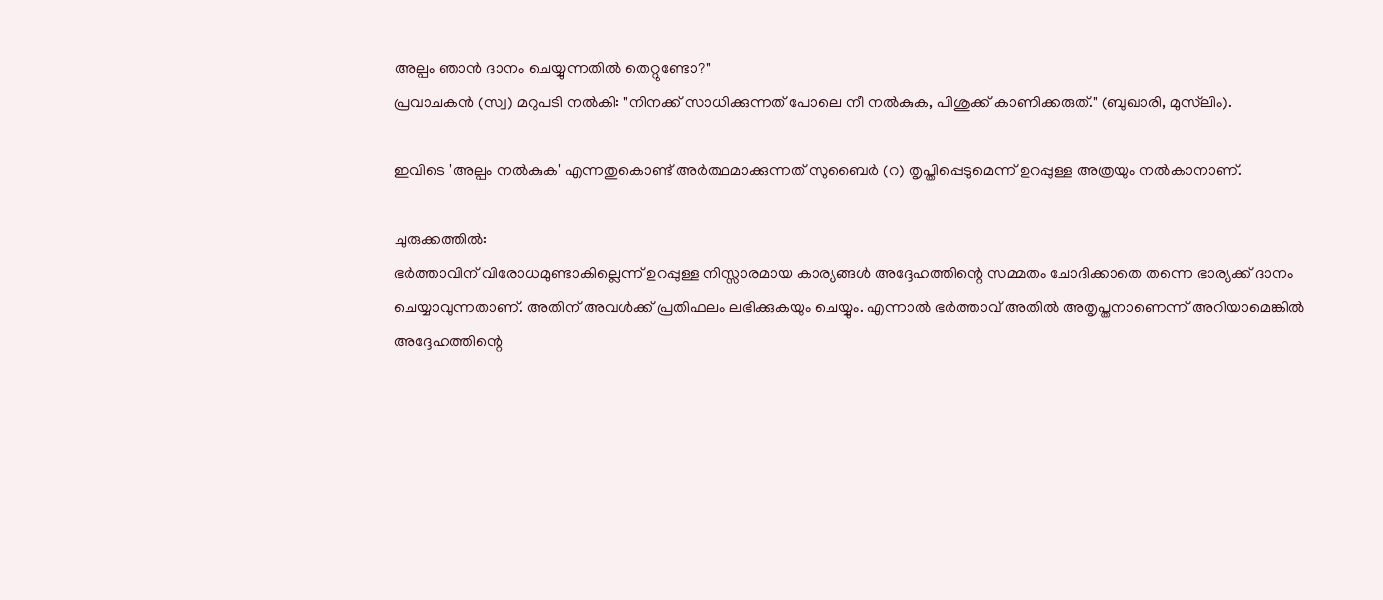അല്പം ഞാൻ ദാനം ചെയ്യുന്നതിൽ തെറ്റുണ്ടോ?"
പ്രവാചകൻ (സ്വ) മറുപടി നൽകി: "നിനക്ക് സാധിക്കുന്നത് പോലെ നീ നൽകുക, പിശുക്ക് കാണിക്കരുത്." (ബുഖാരി, മുസ്‌ലിം).

ഇവിടെ 'അല്പം നൽകുക' എന്നതുകൊണ്ട് അർത്ഥമാക്കുന്നത് സുബൈർ (റ) തൃപ്തിപ്പെടുമെന്ന് ഉറപ്പുള്ള അത്രയും നൽകാനാണ്.

ചുരുക്കത്തിൽ:
ഭർത്താവിന് വിരോധമുണ്ടാകില്ലെന്ന് ഉറപ്പുള്ള നിസ്സാരമായ കാര്യങ്ങൾ അദ്ദേഹത്തിന്റെ സമ്മതം ചോദിക്കാതെ തന്നെ ഭാര്യക്ക് ദാനം ചെയ്യാവുന്നതാണ്. അതിന് അവൾക്ക് പ്രതിഫലം ലഭിക്കുകയും ചെയ്യും. എന്നാൽ ഭർത്താവ് അതിൽ അതൃപ്തനാണെന്ന് അറിയാമെങ്കിൽ അദ്ദേഹത്തിന്റെ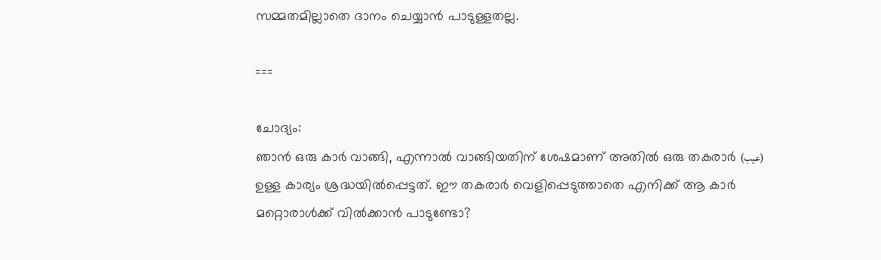സമ്മതമില്ലാതെ ദാനം ചെയ്യാൻ പാടുള്ളതല്ല.

===

ചോദ്യം:
ഞാൻ ഒരു കാർ വാങ്ങി, എന്നാൽ വാങ്ങിയതിന് ശേഷമാണ് അതിൽ ഒരു തകരാർ (عيب) ഉള്ള കാര്യം ശ്രദ്ധയിൽപ്പെട്ടത്. ഈ തകരാർ വെളിപ്പെടുത്താതെ എനിക്ക് ആ കാർ മറ്റൊരാൾക്ക് വിൽക്കാൻ പാടുണ്ടോ?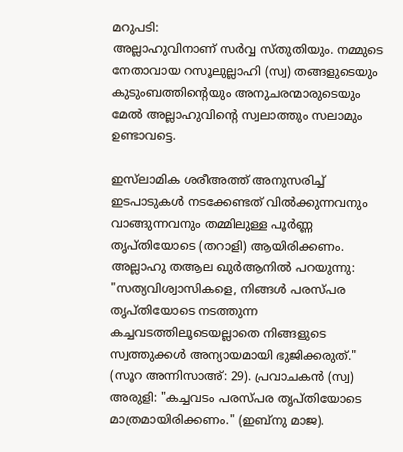മറുപടി:
അല്ലാഹുവിനാണ് സർവ്വ സ്തുതിയും. നമ്മുടെ നേതാവായ റസൂലുല്ലാഹി (സ്വ) തങ്ങളുടെയും കുടുംബത്തിന്റെയും അനുചരന്മാരുടെയും മേൽ അല്ലാഹുവിന്റെ സ്വലാത്തും സലാമും ഉണ്ടാവട്ടെ.

ഇസ്‌ലാമിക ശരീഅത്ത് അനുസരിച്ച് ഇടപാടുകൾ നടക്കേണ്ടത് വിൽക്കുന്നവനും വാങ്ങുന്നവനും തമ്മിലുള്ള പൂർണ്ണ തൃപ്തിയോടെ (തറാളി) ആയിരിക്കണം. അല്ലാഹു തആല ഖുർആനിൽ പറയുന്നു: "സത്യവിശ്വാസികളെ, നിങ്ങൾ പരസ്പര തൃപ്തിയോടെ നടത്തുന്ന കച്ചവടത്തിലൂടെയല്ലാതെ നിങ്ങളുടെ സ്വത്തുക്കൾ അന്യായമായി ഭുജിക്കരുത്." (സൂറ അന്നിസാഅ്: 29). പ്രവാചകൻ (സ്വ) അരുളി: "കച്ചവടം പരസ്പര തൃപ്തിയോടെ മാത്രമായിരിക്കണം." (ഇബ്നു മാജ).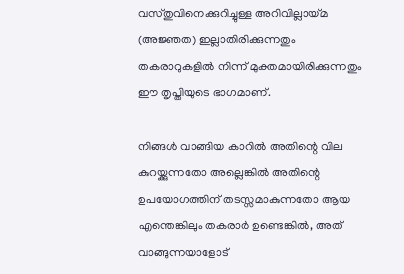വസ്തുവിനെക്കുറിച്ചുള്ള അറിവില്ലായ്മ (അജ്ഞത) ഇല്ലാതിരിക്കുന്നതും തകരാറുകളിൽ നിന്ന് മുക്തമായിരിക്കുന്നതും ഈ തൃപ്തിയുടെ ഭാഗമാണ്.

നിങ്ങൾ വാങ്ങിയ കാറിൽ അതിന്റെ വില കുറയ്ക്കുന്നതോ അല്ലെങ്കിൽ അതിന്റെ ഉപയോഗത്തിന് തടസ്സമാകുന്നതോ ആയ എന്തെങ്കിലും തകരാർ ഉണ്ടെങ്കിൽ, അത് വാങ്ങുന്നയാളോട്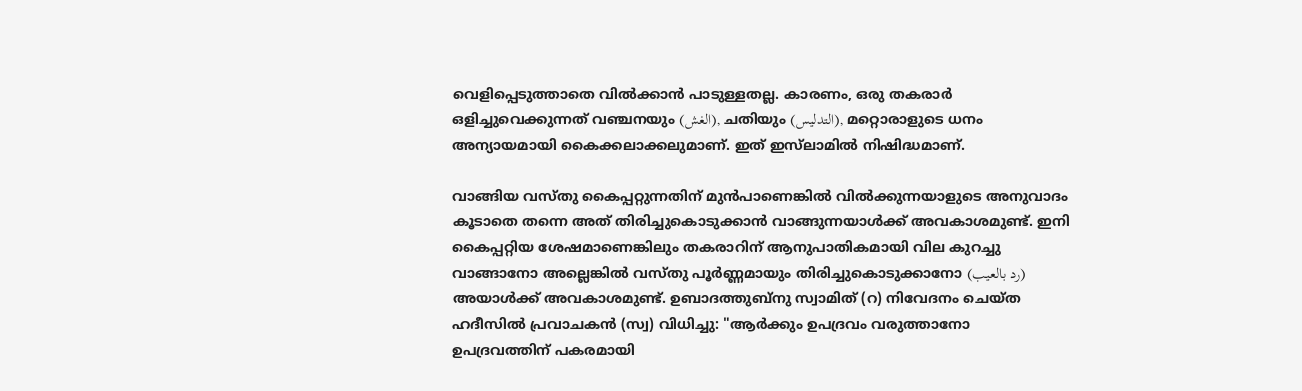വെളിപ്പെടുത്താതെ വിൽക്കാൻ പാടുള്ളതല്ല. കാരണം, ഒരു തകരാർ ഒളിച്ചുവെക്കുന്നത് വഞ്ചനയും (الغش), ചതിയും (التدليس), മറ്റൊരാളുടെ ധനം അന്യായമായി കൈക്കലാക്കലുമാണ്. ഇത് ഇസ്‌ലാമിൽ നിഷിദ്ധമാണ്.

വാങ്ങിയ വസ്തു കൈപ്പറ്റുന്നതിന് മുൻപാണെങ്കിൽ വിൽക്കുന്നയാളുടെ അനുവാദം കൂടാതെ തന്നെ അത് തിരിച്ചുകൊടുക്കാൻ വാങ്ങുന്നയാൾക്ക് അവകാശമുണ്ട്. ഇനി കൈപ്പറ്റിയ ശേഷമാണെങ്കിലും തകരാറിന് ആനുപാതികമായി വില കുറച്ചു വാങ്ങാനോ അല്ലെങ്കിൽ വസ്തു പൂർണ്ണമായും തിരിച്ചുകൊടുക്കാനോ (رد بالعيب) അയാൾക്ക് അവകാശമുണ്ട്. ഉബാദത്തുബ്നു സ്വാമിത് (റ) നിവേദനം ചെയ്ത ഹദീസിൽ പ്രവാചകൻ (സ്വ) വിധിച്ചു: "ആർക്കും ഉപദ്രവം വരുത്താനോ ഉപദ്രവത്തിന് പകരമായി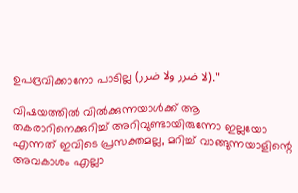ഉപദ്രവിക്കാനോ പാടില്ല (لا ضرر ولا ضرر)."

വിഷയത്തിൽ വിൽക്കുന്നയാൾക്ക് ആ തകരാറിനെക്കുറിച്ച് അറിവുണ്ടായിരുന്നോ ഇല്ലയോ എന്നത് ഇവിടെ പ്രസക്തമല്ല, മറിച്ച് വാങ്ങുന്നയാളിന്റെ അവകാശം എല്ലാ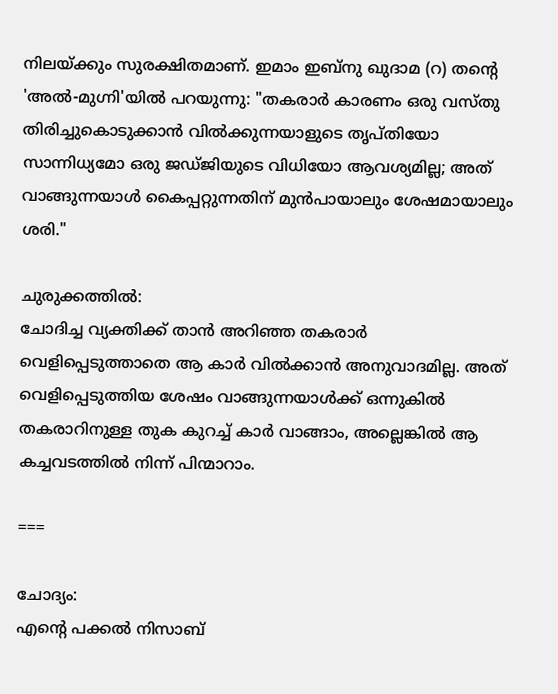നിലയ്ക്കും സുരക്ഷിതമാണ്. ഇമാം ഇബ്നു ഖുദാമ (റ) തന്റെ 'അൽ-മുഗ്നി'യിൽ പറയുന്നു: "തകരാർ കാരണം ഒരു വസ്തു തിരിച്ചുകൊടുക്കാൻ വിൽക്കുന്നയാളുടെ തൃപ്തിയോ സാന്നിധ്യമോ ഒരു ജഡ്ജിയുടെ വിധിയോ ആവശ്യമില്ല; അത് വാങ്ങുന്നയാൾ കൈപ്പറ്റുന്നതിന് മുൻപായാലും ശേഷമായാലും ശരി."

ചുരുക്കത്തിൽ:
ചോദിച്ച വ്യക്തിക്ക് താൻ അറിഞ്ഞ തകരാർ വെളിപ്പെടുത്താതെ ആ കാർ വിൽക്കാൻ അനുവാദമില്ല. അത് വെളിപ്പെടുത്തിയ ശേഷം വാങ്ങുന്നയാൾക്ക് ഒന്നുകിൽ തകരാറിനുള്ള തുക കുറച്ച് കാർ വാങ്ങാം, അല്ലെങ്കിൽ ആ കച്ചവടത്തിൽ നിന്ന് പിന്മാറാം.

===

ചോദ്യം:
എന്റെ പക്കൽ നിസാബ്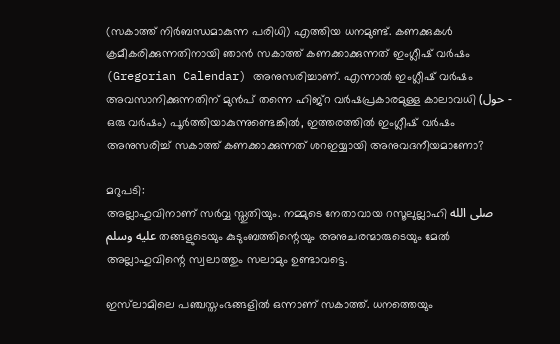(സകാത്ത് നിർബന്ധമാകുന്ന പരിധി) എത്തിയ ധനമുണ്ട്. കണക്കുകൾ ക്രമീകരിക്കുന്നതിനായി ഞാൻ സകാത്ത് കണക്കാക്കുന്നത് ഇംഗ്ലീഷ് വർഷം (Gregorian Calendar) അനുസരിച്ചാണ്. എന്നാൽ ഇംഗ്ലീഷ് വർഷം അവസാനിക്കുന്നതിന് മുൻപ് തന്നെ ഹിജ്റ വർഷപ്രകാരമുള്ള കാലാവധി (حول - ഒരു വർഷം) പൂർത്തിയാകുന്നുണ്ടെങ്കിൽ, ഇത്തരത്തിൽ ഇംഗ്ലീഷ് വർഷം അനുസരിച്ച് സകാത്ത് കണക്കാക്കുന്നത് ശറഇയ്യായി അനുവദനീയമാണോ?

മറുപടി:
അല്ലാഹുവിനാണ് സർവ്വ സ്തുതിയും. നമ്മുടെ നേതാവായ റസൂലുല്ലാഹി صلى الله عليه وسلم തങ്ങളുടെയും കുടുംബത്തിന്റെയും അനുചരന്മാരുടെയും മേൽ അല്ലാഹുവിന്റെ സ്വലാത്തും സലാമും ഉണ്ടാവട്ടെ.

ഇസ്‌ലാമിലെ പഞ്ചസ്തംഭങ്ങളിൽ ഒന്നാണ് സകാത്ത്. ധനത്തെയും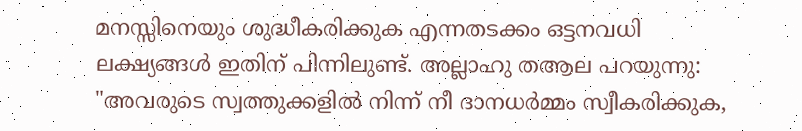മനസ്സിനെയും ശുദ്ധീകരിക്കുക എന്നതടക്കം ഒട്ടനവധി ലക്ഷ്യങ്ങൾ ഇതിന് പിന്നിലുണ്ട്. അല്ലാഹു തആല പറയുന്നു: "അവരുടെ സ്വത്തുക്കളിൽ നിന്ന് നീ ദാനധർമ്മം സ്വീകരിക്കുക,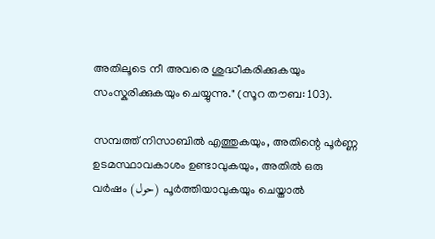അതിലൂടെ നീ അവരെ ശുദ്ധീകരിക്കുകയും സംസ്കരിക്കുകയും ചെയ്യുന്നു." (സൂറ തൗബ: 103).

സമ്പത്ത് നിസാബിൽ എത്തുകയും, അതിന്റെ പൂർണ്ണ ഉടമസ്ഥാവകാശം ഉണ്ടാവുകയും, അതിൽ ഒരു വർഷം (حول) പൂർത്തിയാവുകയും ചെയ്താൽ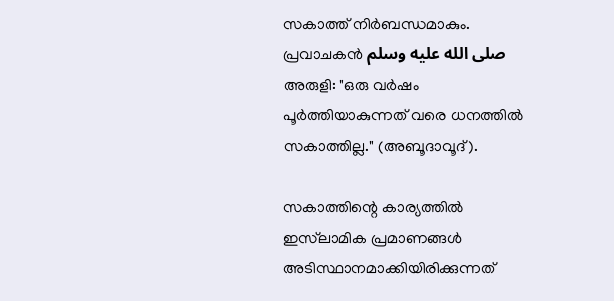സകാത്ത് നിർബന്ധമാകും. പ്രവാചകൻ صلى الله عليه وسلم അരുളി: "ഒരു വർഷം പൂർത്തിയാകുന്നത് വരെ ധനത്തിൽ സകാത്തില്ല." (അബൂദാവൂദ്).

സകാത്തിന്റെ കാര്യത്തിൽ ഇസ്‌ലാമിക പ്രമാണങ്ങൾ അടിസ്ഥാനമാക്കിയിരിക്കുന്നത്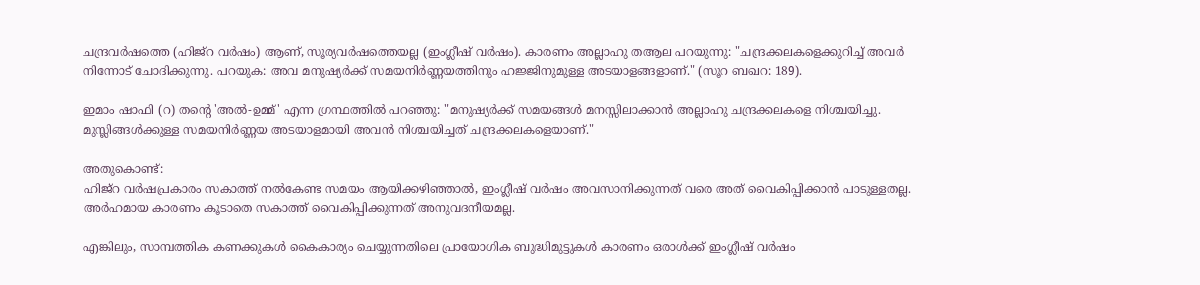ചന്ദ്രവർഷത്തെ (ഹിജ്റ വർഷം) ആണ്, സൂര്യവർഷത്തെയല്ല (ഇംഗ്ലീഷ് വർഷം). കാരണം അല്ലാഹു തആല പറയുന്നു: "ചന്ദ്രക്കലകളെക്കുറിച്ച് അവർ നിന്നോട് ചോദിക്കുന്നു. പറയുക: അവ മനുഷ്യർക്ക് സമയനിർണ്ണയത്തിനും ഹജ്ജിനുമുള്ള അടയാളങ്ങളാണ്." (സൂറ ബഖറ: 189).

ഇമാം ഷാഫി (റ) തന്റെ 'അൽ-ഉമ്മ്' എന്ന ഗ്രന്ഥത്തിൽ പറഞ്ഞു: "മനുഷ്യർക്ക് സമയങ്ങൾ മനസ്സിലാക്കാൻ അല്ലാഹു ചന്ദ്രക്കലകളെ നിശ്ചയിച്ചു. മുസ്ലിങ്ങൾക്കുള്ള സമയനിർണ്ണയ അടയാളമായി അവൻ നിശ്ചയിച്ചത് ചന്ദ്രക്കലകളെയാണ്."

അതുകൊണ്ട്:
ഹിജ്റ വർഷപ്രകാരം സകാത്ത് നൽകേണ്ട സമയം ആയിക്കഴിഞ്ഞാൽ, ഇംഗ്ലീഷ് വർഷം അവസാനിക്കുന്നത് വരെ അത് വൈകിപ്പിക്കാൻ പാടുള്ളതല്ല. അർഹമായ കാരണം കൂടാതെ സകാത്ത് വൈകിപ്പിക്കുന്നത് അനുവദനീയമല്ല.

എങ്കിലും, സാമ്പത്തിക കണക്കുകൾ കൈകാര്യം ചെയ്യുന്നതിലെ പ്രായോഗിക ബുദ്ധിമുട്ടുകൾ കാരണം ഒരാൾക്ക് ഇംഗ്ലീഷ് വർഷം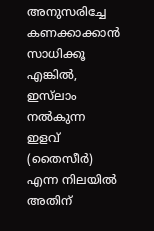അനുസരിച്ചേ കണക്കാക്കാൻ സാധിക്കൂ എങ്കിൽ, ഇസ്‌ലാം നൽകുന്ന ഇളവ് (തൈസീർ) എന്ന നിലയിൽ അതിന്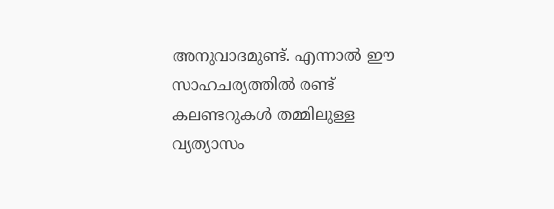അനുവാദമുണ്ട്. എന്നാൽ ഈ സാഹചര്യത്തിൽ രണ്ട് കലണ്ടറുകൾ തമ്മിലുള്ള വ്യത്യാസം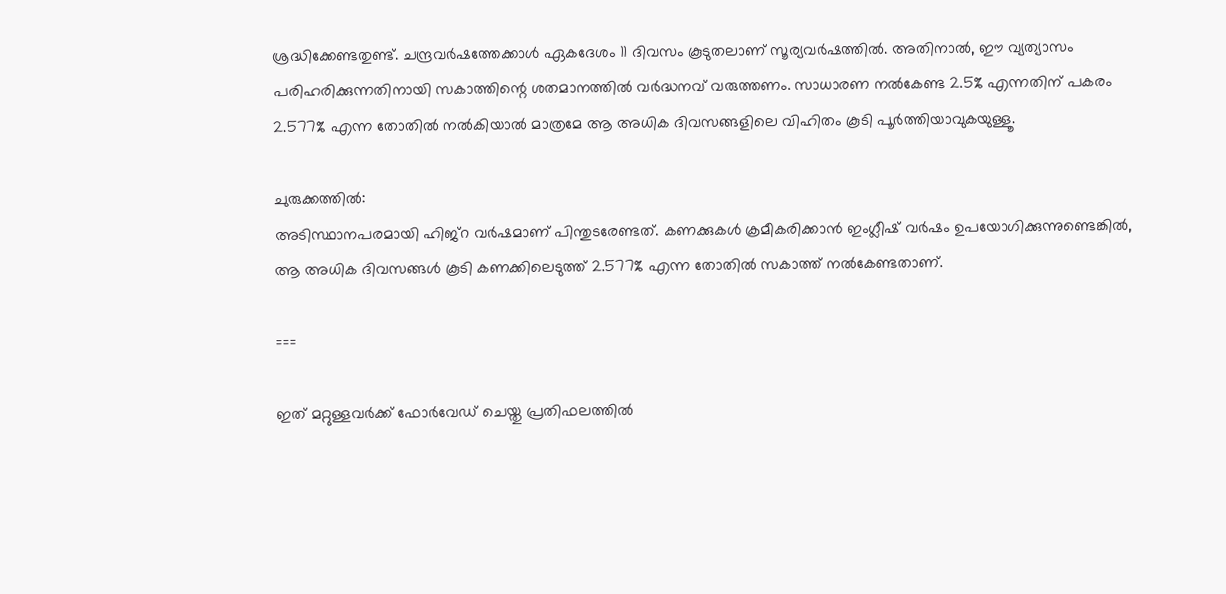ശ്രദ്ധിക്കേണ്ടതുണ്ട്. ചന്ദ്രവർഷത്തേക്കാൾ ഏകദേശം 11 ദിവസം കൂടുതലാണ് സൂര്യവർഷത്തിൽ. അതിനാൽ, ഈ വ്യത്യാസം പരിഹരിക്കുന്നതിനായി സകാത്തിന്റെ ശതമാനത്തിൽ വർദ്ധനവ് വരുത്തണം. സാധാരണ നൽകേണ്ട 2.5% എന്നതിന് പകരം 2.577% എന്ന തോതിൽ നൽകിയാൽ മാത്രമേ ആ അധിക ദിവസങ്ങളിലെ വിഹിതം കൂടി പൂർത്തിയാവുകയുള്ളൂ.

ചുരുക്കത്തിൽ:
അടിസ്ഥാനപരമായി ഹിജ്റ വർഷമാണ് പിന്തുടരേണ്ടത്. കണക്കുകൾ ക്രമീകരിക്കാൻ ഇംഗ്ലീഷ് വർഷം ഉപയോഗിക്കുന്നുണ്ടെങ്കിൽ, ആ അധിക ദിവസങ്ങൾ കൂടി കണക്കിലെടുത്ത് 2.577% എന്ന തോതിൽ സകാത്ത് നൽകേണ്ടതാണ്.

===

ഇത് മറ്റുള്ളവർക്ക് ഫോർവേഡ് ചെയ്തു പ്രതിഫലത്തിൽ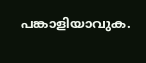പങ്കാളിയാവുക.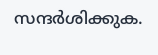സന്ദർശിക്കുക.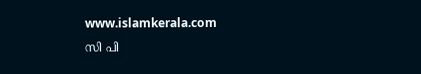www.islamkerala.com
സി പി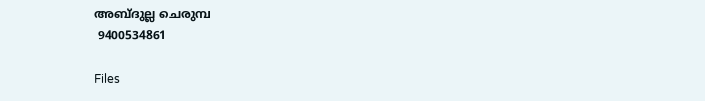അബ്ദുല്ല ചെരുമ്പ
 9400534861

Files